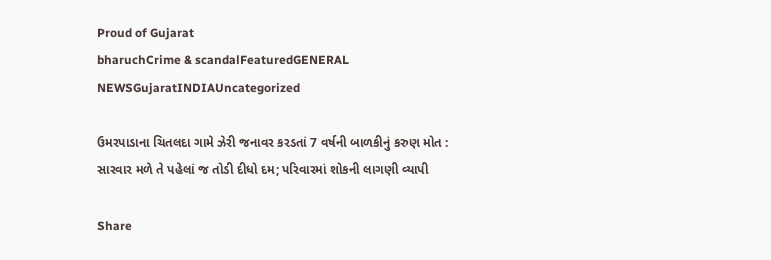Proud of Gujarat
bharuchCrime & scandalFeaturedGENERAL NEWSGujaratINDIAUncategorized

ઉમરપાડાના ચિતલદા ગામે ઝેરી જનાવર કરડતાં 7 વર્ષની બાળકીનું કરુણ મોત : સારવાર મળે તે પહેલાં જ તોડી દીધો દમ; પરિવારમાં શોકની લાગણી વ્યાપી

Share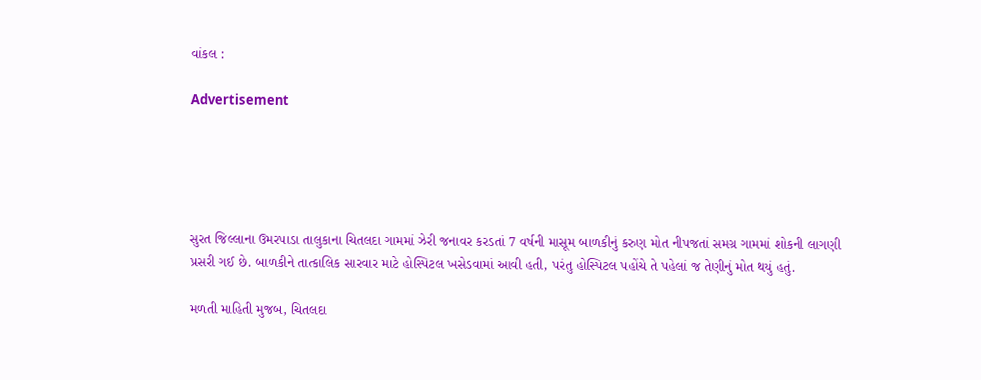વાંકલ :

Advertisement





સુરત જિલ્લાના ઉમરપાડા તાલુકાના ચિતલદા ગામમાં ઝેરી જનાવર કરડતાં 7 વર્ષની માસૂમ બાળકીનું કરુણ મોત નીપજતાં સમગ્ર ગામમાં શોકની લાગણી પ્રસરી ગઈ છે. બાળકીને તાત્કાલિક સારવાર માટે હોસ્પિટલ ખસેડવામાં આવી હતી, પરંતુ હોસ્પિટલ પહોંચે તે પહેલાં જ તેણીનું મોત થયું હતું.

મળતી માહિતી મુજબ, ચિતલદા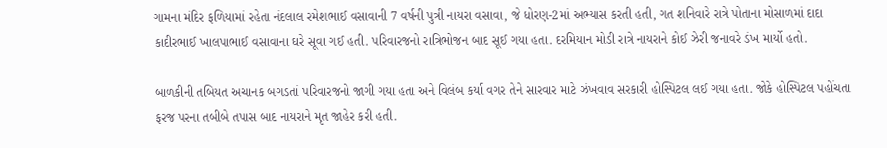ગામના મંદિર ફળિયામાં રહેતા નંદલાલ રમેશભાઈ વસાવાની 7 વર્ષની પુત્રી નાયરા વસાવા, જે ધોરણ-2માં અભ્યાસ કરતી હતી, ગત શનિવારે રાત્રે પોતાના મોસાળમાં દાદા કાદીરભાઈ ખાલપાભાઈ વસાવાના ઘરે સૂવા ગઈ હતી. પરિવારજનો રાત્રિભોજન બાદ સૂઈ ગયા હતા. દરમિયાન મોડી રાત્રે નાયરાને કોઈ ઝેરી જનાવરે ડંખ માર્યો હતો.

બાળકીની તબિયત અચાનક બગડતાં પરિવારજનો જાગી ગયા હતા અને વિલંબ કર્યા વગર તેને સારવાર માટે ઝંખવાવ સરકારી હોસ્પિટલ લઈ ગયા હતા. જોકે હોસ્પિટલ પહોંચતા ફરજ પરના તબીબે તપાસ બાદ નાયરાને મૃત જાહેર કરી હતી.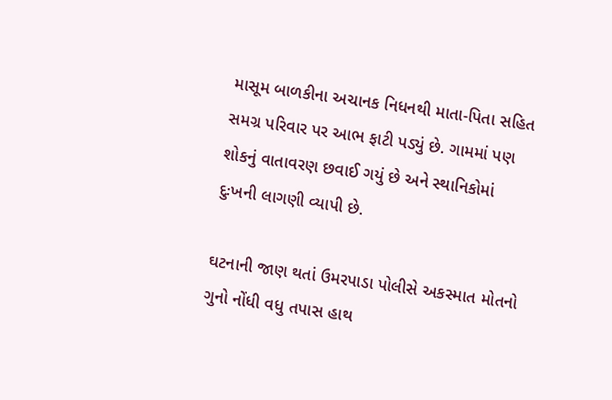માસૂમ બાળકીના અચાનક નિધનથી માતા-પિતા સહિત સમગ્ર પરિવાર પર આભ ફાટી પડ્યું છે. ગામમાં પણ શોકનું વાતાવરણ છવાઈ ગયું છે અને સ્થાનિકોમાં દુઃખની લાગણી વ્યાપી છે.

ઘટનાની જાણ થતાં ઉમરપાડા પોલીસે અકસ્માત મોતનો ગુનો નોંધી વધુ તપાસ હાથ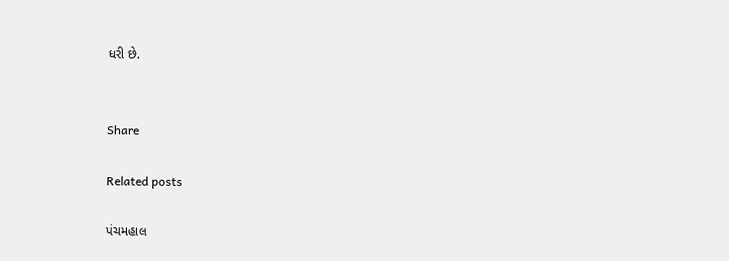ધરી છે.


Share

Related posts

પંચમહાલ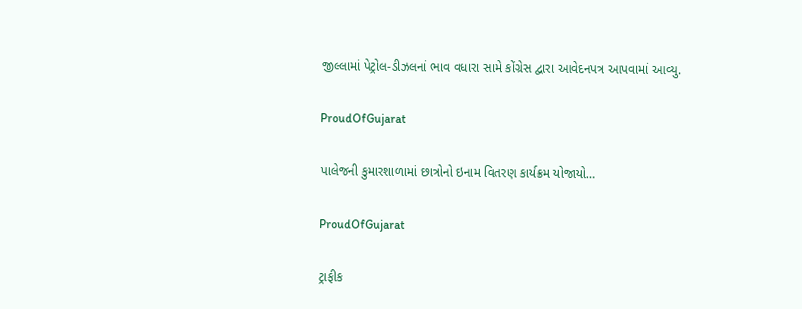જીલ્લામાં પેટ્રોલ-ડીઝલનાં ભાવ વધારા સામે કોંગ્રેસ દ્વારા આવેદનપત્ર આપવામાં આવ્યુ.

ProudOfGujarat

પાલેજની કુમારશાળામાં છાત્રોનો ઇનામ વિતરણ કાર્યક્રમ યોજાયો…

ProudOfGujarat

ટ્રાફીક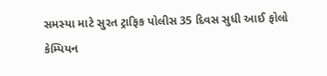સમસ્યા માટે સુરત ટ્રાફિક પોલીસ 35 દિવસ સુધી આઈ ફોલો કેમ્પિયન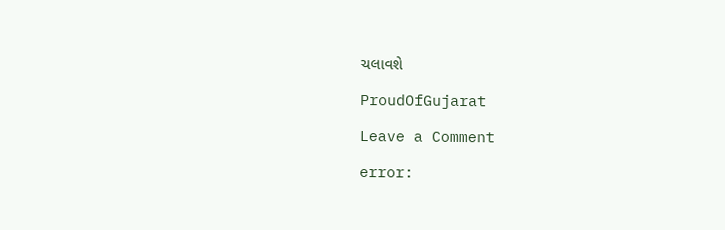ચલાવશે

ProudOfGujarat

Leave a Comment

error: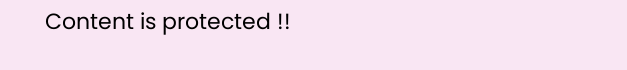Content is protected !!